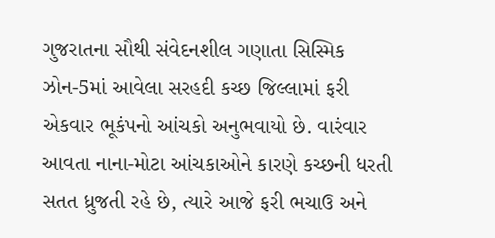ગુજરાતના સૌથી સંવેદનશીલ ગણાતા સિસ્મિક ઝોન-5માં આવેલા સરહદી કચ્છ જિલ્લામાં ફરી એકવાર ભૂકંપનો આંચકો અનુભવાયો છે. વારંવાર આવતા નાના-મોટા આંચકાઓને કારણે કચ્છની ધરતી સતત ધ્રુજતી રહે છે, ત્યારે આજે ફરી ભચાઉ અને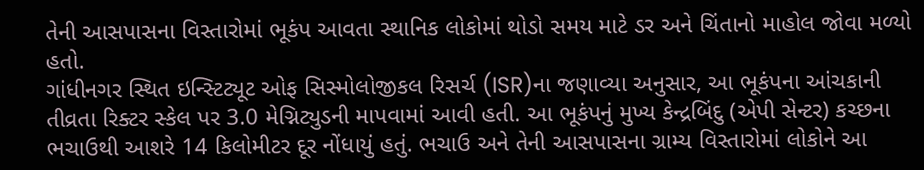તેની આસપાસના વિસ્તારોમાં ભૂકંપ આવતા સ્થાનિક લોકોમાં થોડો સમય માટે ડર અને ચિંતાનો માહોલ જોવા મળ્યો હતો.
ગાંધીનગર સ્થિત ઇન્સ્ટિટ્યૂટ ઓફ સિસ્મોલોજીકલ રિસર્ચ (ISR)ના જણાવ્યા અનુસાર, આ ભૂકંપના આંચકાની તીવ્રતા રિક્ટર સ્કેલ પર 3.0 મેગ્નિટ્યુડની માપવામાં આવી હતી. આ ભૂકંપનું મુખ્ય કેન્દ્રબિંદુ (એપી સેન્ટર) કચ્છના ભચાઉથી આશરે 14 કિલોમીટર દૂર નોંધાયું હતું. ભચાઉ અને તેની આસપાસના ગ્રામ્ય વિસ્તારોમાં લોકોને આ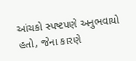આંચકો સ્પષ્ટપણે અનુભવાયો હતો, જેના કારણે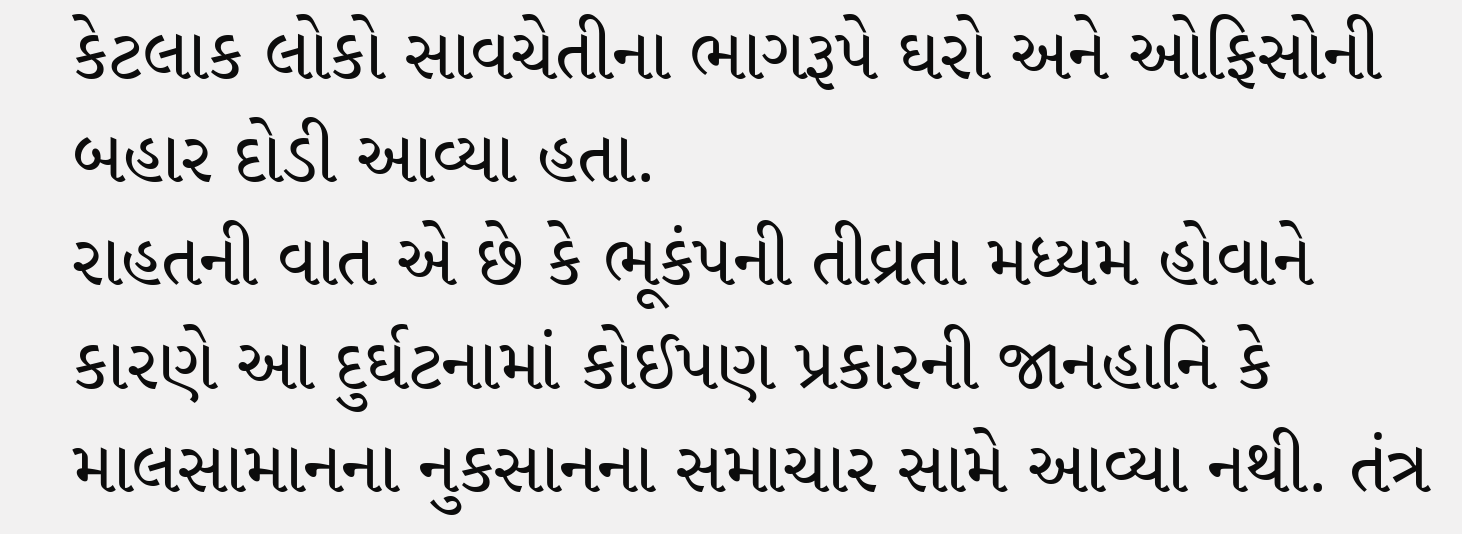કેટલાક લોકો સાવચેતીના ભાગરૂપે ઘરો અને ઓફિસોની બહાર દોડી આવ્યા હતા.
રાહતની વાત એ છે કે ભૂકંપની તીવ્રતા મધ્યમ હોવાને કારણે આ દુર્ઘટનામાં કોઈપણ પ્રકારની જાનહાનિ કે માલસામાનના નુકસાનના સમાચાર સામે આવ્યા નથી. તંત્ર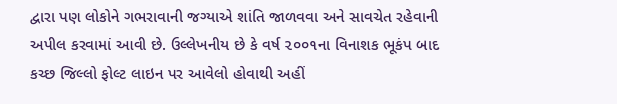દ્વારા પણ લોકોને ગભરાવાની જગ્યાએ શાંતિ જાળવવા અને સાવચેત રહેવાની અપીલ કરવામાં આવી છે. ઉલ્લેખનીય છે કે વર્ષ ૨૦૦૧ના વિનાશક ભૂકંપ બાદ કચ્છ જિલ્લો ફોલ્ટ લાઇન પર આવેલો હોવાથી અહીં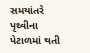સમયાંતરે પૃથ્વીના પેટાળમાં થતી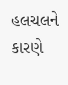હલચલને કારણે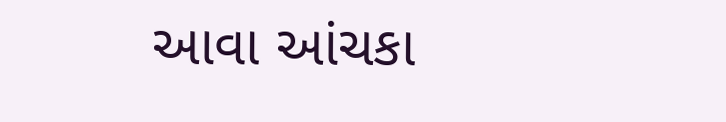આવા આંચકા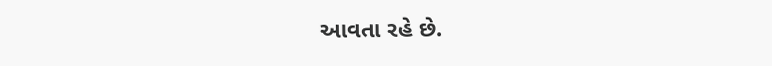આવતા રહે છે.